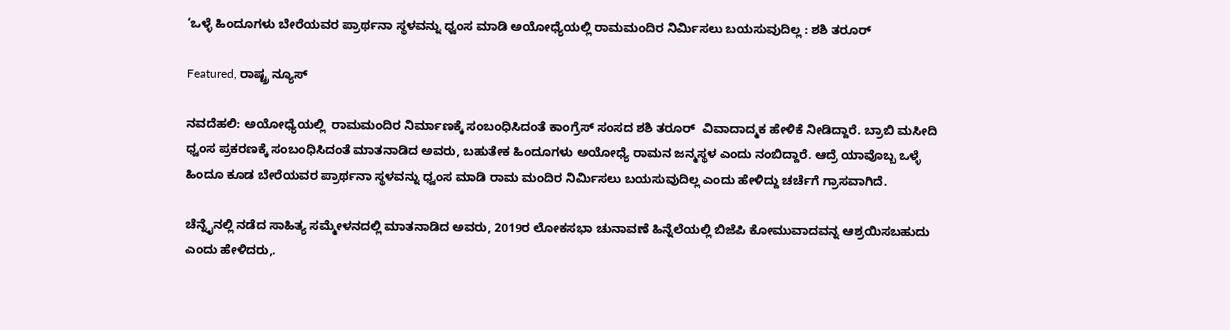‘ಒಳ್ಳೆ ಹಿಂದೂಗಳು ಬೇರೆಯವರ ಪ್ರಾರ್ಥನಾ ಸ್ಥಳವನ್ನು ಧ್ವಂಸ ಮಾಡಿ ಅಯೋಧ್ಯೆಯಲ್ಲಿ ರಾಮಮಂದಿರ ನಿರ್ಮಿಸಲು ಬಯಸುವುದಿಲ್ಲ : ಶಶಿ ತರೂರ್

Featured, ರಾಷ್ಟ್ರ ನ್ಯೂಸ್

ನವದೆಹಲಿ: ಅಯೋಧ್ಯೆಯಲ್ಲಿ  ರಾಮಮಂದಿರ ನಿರ್ಮಾಣಕ್ಕೆ ಸಂಬಂಧಿಸಿದಂತೆ ಕಾಂಗ್ರೆಸ್ ಸಂಸದ ಶಶಿ ತರೂರ್  ವಿವಾದಾದ್ಮಕ ಹೇಳಿಕೆ ನೀಡಿದ್ದಾರೆ. ಬ್ರಾಬಿ ಮಸೀದಿ ಧ್ವಂಸ ಪ್ರಕರಣಕ್ಕೆ ಸಂಬಂಧಿಸಿದಂತೆ ಮಾತನಾಡಿದ ಅವರು, ಬಹುತೇಕ ಹಿಂದೂಗಳು ಅಯೋಧ್ಯೆ ರಾಮನ ಜನ್ಮಸ್ಥಳ ಎಂದು ನಂಬಿದ್ದಾರೆ. ಆದ್ರೆ ಯಾವೊಬ್ಬ ಒಳ್ಳೆ ಹಿಂದೂ ಕೂಡ ಬೇರೆಯವರ ಪ್ರಾರ್ಥನಾ ಸ್ಥಳವನ್ನು ಧ್ವಂಸ ಮಾಡಿ ರಾಮ ಮಂದಿರ ನಿರ್ಮಿಸಲು ಬಯಸುವುದಿಲ್ಲ ಎಂದು ಹೇಳಿದ್ದು ಚರ್ಚೆಗೆ ಗ್ರಾಸವಾಗಿದೆ.

ಚೆನ್ನೈನಲ್ಲಿ ನಡೆದ ಸಾಹಿತ್ಯ ಸಮ್ಮೇಳನದಲ್ಲಿ ಮಾತನಾಡಿದ ಅವರು, 2019ರ ಲೋಕಸಭಾ ಚುನಾವಣೆ ಹಿನ್ನೆಲೆಯಲ್ಲಿ ಬಿಜೆಪಿ ಕೋಮುವಾದವನ್ನ ಆಶ್ರಯಿಸಬಹುದು ಎಂದು ಹೇಳಿದರು,.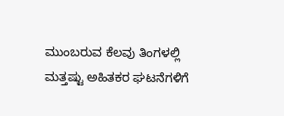ಮುಂಬರುವ ಕೆಲವು ತಿಂಗಳಲ್ಲಿ ಮತ್ತಷ್ಟು ಅಹಿತಕರ ಘಟನೆಗಳಿಗೆ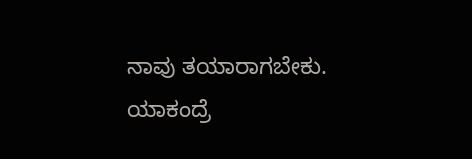ನಾವು ತಯಾರಾಗಬೇಕು. ಯಾಕಂದ್ರೆ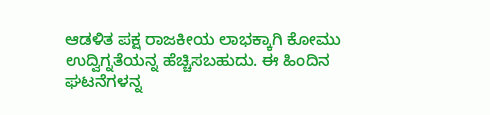ಆಡಳಿತ ಪಕ್ಷ ರಾಜಕೀಯ ಲಾಭಕ್ಕಾಗಿ ಕೋಮು ಉದ್ವಿಗ್ನತೆಯನ್ನ ಹೆಚ್ಚಿಸಬಹುದು. ಈ ಹಿಂದಿನ ಘಟನೆಗಳನ್ನ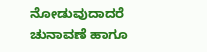ನೋಡುವುದಾದರೆ ಚುನಾವಣೆ ಹಾಗೂ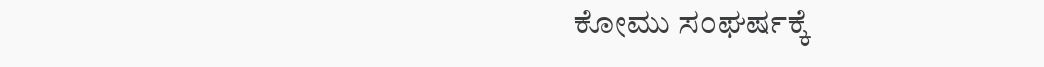ಕೋಮು ಸಂಘರ್ಷಕ್ಕೆ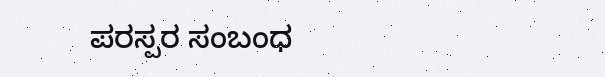ಪರಸ್ಪರ ಸಂಬಂಧ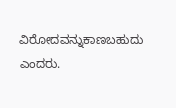ವಿರೋದವನ್ನುಕಾಣಬಹುದು ಎಂದರು.